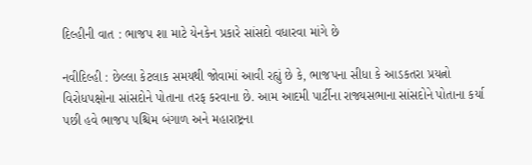દિલ્હીની વાત : ભાજપ શા માટે યેનકેન પ્રકારે સાંસદો વધારવા માંગે છે

નવીદિલ્હી : છેલ્લા કેટલાક સમયથી જોવામાં આવી રહ્યું છે કે, ભાજપના સીધા કે આડકતરા પ્રયત્નો વિરોધપક્ષોના સાંસદોને પોતાના તરફ કરવાના છે. આમ આદમી પાર્ટીના રાજ્યસભાના સાંસદોને પોતાના કર્યા પછી હવે ભાજપ પશ્ચિમ બંગાળ અને મહારાષ્ટ્રના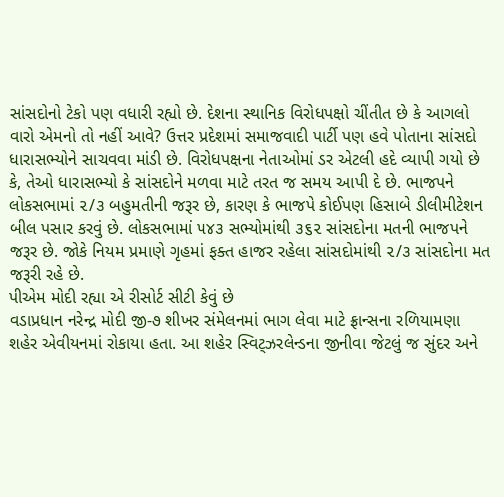સાંસદોનો ટેકો પણ વધારી રહ્યો છે. દેશના સ્થાનિક વિરોધપક્ષો ચીંતીત છે કે આગલો વારો એમનો તો નહીં આવે? ઉત્તર પ્રદેશમાં સમાજવાદી પાર્ટી પણ હવે પોતાના સાંસદો ધારાસભ્યોને સાચવવા માંડી છે. વિરોધપક્ષના નેતાઓમાં ડર એટલી હદે વ્યાપી ગયો છે કે, તેઓ ધારાસભ્યો કે સાંસદોને મળવા માટે તરત જ સમય આપી દે છે. ભાજપને લોકસભામાં ૨/૩ બહુમતીની જરૂર છે, કારણ કે ભાજપે કોઈપણ હિસાબે ડીલીમીટેશન બીલ પસાર કરવું છે. લોકસભામાં ૫૪૩ સભ્યોમાંથી ૩૬૨ સાંસદોના મતની ભાજપને જરૂર છે. જોકે નિયમ પ્રમાણે ગૃહમાં ફક્ત હાજર રહેલા સાંસદોમાંથી ૨/૩ સાંસદોના મત જરૂરી રહે છે.
પીએમ મોદી રહ્યા એ રીસોર્ટ સીટી કેવું છે
વડાપ્રધાન નરેન્દ્ર મોદી જી-૭ શીખર સંમેલનમાં ભાગ લેવા માટે ફ્રાન્સના રળિયામણા શહેર એવીયનમાં રોકાયા હતા. આ શહેર સ્વિટ્ઝરલેન્ડના જીનીવા જેટલું જ સુંદર અને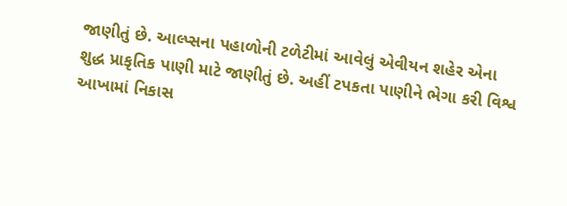જાણીતું છે. આલ્પ્સના પહાળોની ટળેટીમાં આવેલું એવીયન શહેર એના શુદ્ધ પ્રાકૃતિક પાણી માટે જાણીતું છે. અહીં ટપકતા પાણીને ભેગા કરી વિશ્વ આખામાં નિકાસ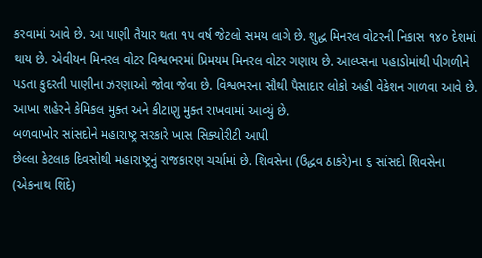કરવામાં આવે છે. આ પાણી તૈયાર થતા ૧૫ વર્ષ જેટલો સમય લાગે છે. શુદ્ધ મિનરલ વોટરની નિકાસ ૧૪૦ દેશમાં થાય છે. એવીયન મિનરલ વોટર વિશ્વભરમાં પ્રિમયમ મિનરલ વોટર ગણાય છે. આલ્પ્સના પહાડોમાંથી પીગળીને પડતા કુદરતી પાણીના ઝરણાઓ જોવા જેવા છે. વિશ્વભરના સૌથી પૈસાદાર લોકો અહી વેકેશન ગાળવા આવે છે. આખા શહેરને કેમિકલ મુક્ત અને કીટાણુ મુક્ત રાખવામાં આવ્યું છે.
બળવાખોર સાંસદોને મહારાષ્ટ્ર સરકારે ખાસ સિક્યોરીટી આપી
છેલ્લા કેટલાક દિવસોથી મહારાષ્ટ્રનું રાજકારણ ચર્ચામાં છે. શિવસેના (ઉદ્ધવ ઠાકરે)ના ૬ સાંસદો શિવસેના (એકનાથ શિંદે)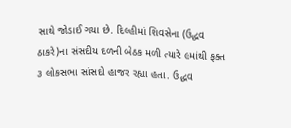સાથે જોડાઈ ગયા છે. દિલ્હીમાં શિવસેના (ઉદ્ધવ ઠાકરે)ના સંસદીય દળની બેઠક મળી ત્યારે ૯માંથી ફક્ત ૩ લોકસભા સાંસદો હાજર રહ્યા હતા. ઉદ્ધવ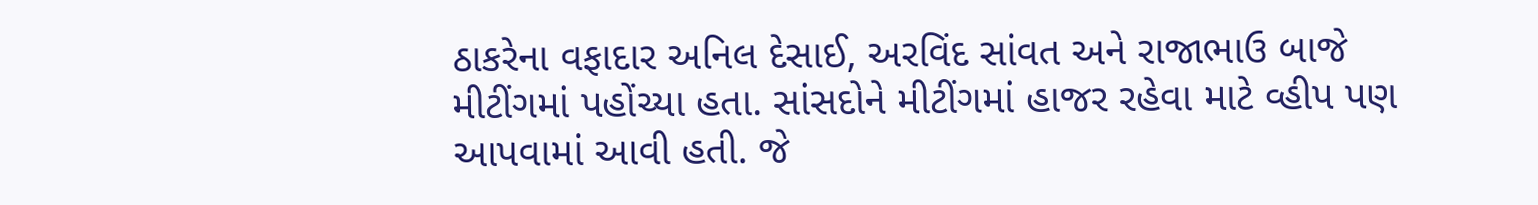ઠાકરેના વફાદાર અનિલ દેસાઈ, અરવિંદ સાંવત અને રાજાભાઉ બાજે મીટીંગમાં પહોંચ્યા હતા. સાંસદોને મીટીંગમાં હાજર રહેવા માટે વ્હીપ પણ આપવામાં આવી હતી. જે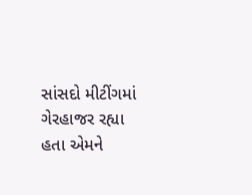સાંસદો મીટીંગમાં ગેરહાજર રહ્યા હતા એમને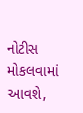નોટીસ મોકલવામાં આવશે,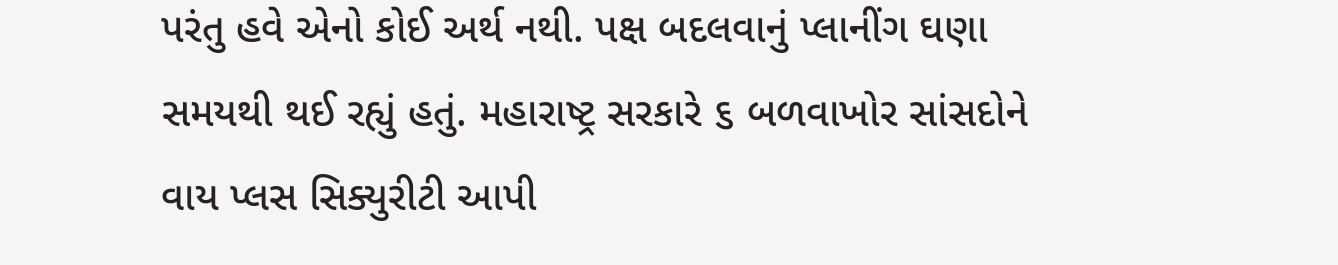પરંતુ હવે એનો કોઈ અર્થ નથી. પક્ષ બદલવાનું પ્લાનીંગ ઘણા સમયથી થઈ રહ્યું હતું. મહારાષ્ટ્ર સરકારે ૬ બળવાખોર સાંસદોને વાય પ્લસ સિક્યુરીટી આપી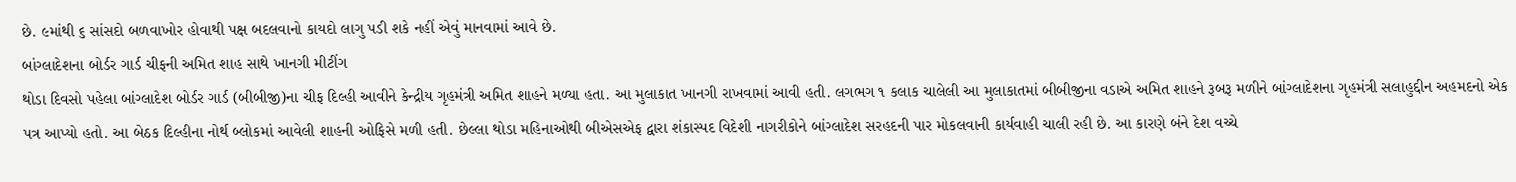છે. ૯માંથી ૬ સાંસદો બળવાખોર હોવાથી પક્ષ બદલવાનો કાયદો લાગુ પડી શકે નહીં એવું માનવામાં આવે છે.
બાંગ્લાદેશના બોર્ડર ગાર્ડ ચીફની અમિત શાહ સાથે ખાનગી મીટીંગ
થોડા દિવસો પહેલા બાંગ્લાદેશ બોર્ડર ગાર્ડ (બીબીજી)ના ચીફ દિલ્હી આવીને કેન્દ્રીય ગૃહમંત્રી અમિત શાહને મળ્યા હતા. આ મુલાકાત ખાનગી રાખવામાં આવી હતી. લગભગ ૧ કલાક ચાલેલી આ મુલાકાતમાં બીબીજીના વડાએ અમિત શાહને રૂબરૂ મળીને બાંગ્લાદેશના ગૃહમંત્રી સલાહુદ્દીન અહમદનો એક પત્ર આપ્યો હતો. આ બેઠક દિલ્હીના નોર્થ બ્લોકમાં આવેલી શાહની ઓફિસે મળી હતી. છેલ્લા થોડા મહિનાઓથી બીએસએફ દ્વારા શંકાસ્પદ વિદેશી નાગરીકોને બાંગ્લાદેશ સરહદની પાર મોકલવાની કાર્યવાહી ચાલી રહી છે. આ કારણે બંને દેશ વચ્ચે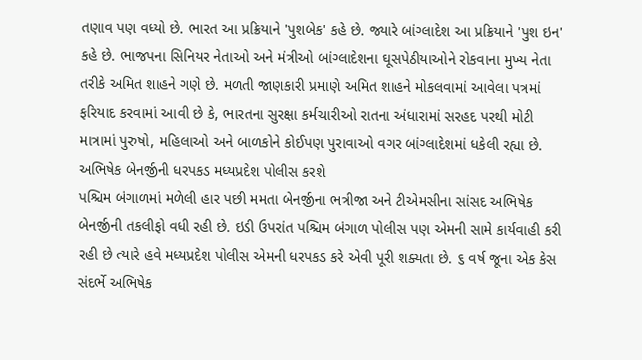તણાવ પણ વધ્યો છે. ભારત આ પ્રક્રિયાને 'પુશબેક' કહે છે. જ્યારે બાંગ્લાદેશ આ પ્રક્રિયાને 'પુશ ઇન' કહે છે. ભાજપના સિનિયર નેતાઓ અને મંત્રીઓ બાંગ્લાદેશના ઘૂસપેઠીયાઓને રોકવાના મુખ્ય નેતા તરીકે અમિત શાહને ગણે છે. મળતી જાણકારી પ્રમાણે અમિત શાહને મોકલવામાં આવેલા પત્રમાં ફરિયાદ કરવામાં આવી છે કે, ભારતના સુરક્ષા કર્મચારીઓ રાતના અંધારામાં સરહદ પરથી મોટી માત્રામાં પુરુષો, મહિલાઓ અને બાળકોને કોઈપણ પુરાવાઓ વગર બાંગ્લાદેશમાં ધકેલી રહ્યા છે.
અભિષેક બેનર્જીની ધરપકડ મધ્યપ્રદેશ પોલીસ કરશે
પશ્ચિમ બંગાળમાં મળેલી હાર પછી મમતા બેનર્જીના ભત્રીજા અને ટીએમસીના સાંસદ અભિષેક બેનર્જીની તકલીફો વધી રહી છે. ઇડી ઉપરાંત પશ્ચિમ બંગાળ પોલીસ પણ એમની સામે કાર્યવાહી કરી રહી છે ત્યારે હવે મધ્યપ્રદેશ પોલીસ એમની ધરપકડ કરે એવી પૂરી શક્યતા છે. ૬ વર્ષ જૂના એક કેસ સંદર્ભે અભિષેક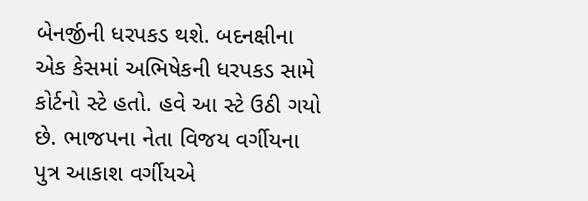બેનર્જીની ધરપકડ થશે. બદનક્ષીના એક કેસમાં અભિષેકની ધરપકડ સામે કોર્ટનો સ્ટે હતો. હવે આ સ્ટે ઉઠી ગયો છે. ભાજપના નેતા વિજય વર્ગીયના પુત્ર આકાશ વર્ગીયએ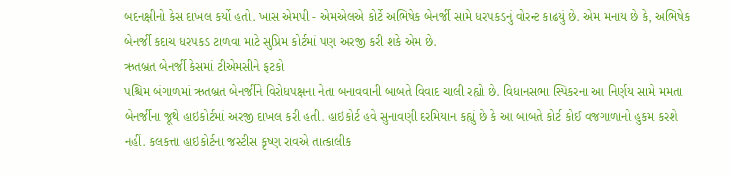બદનક્ષીનો કેસ દાખલ કર્યો હતો. ખાસ એમપી - એમએલએ કોર્ટે અભિષેક બેનર્જી સામે ધરપકડનું વોરન્ટ કાઢયું છે. એમ મનાય છે કે, અભિષેક બેનર્જી કદાચ ધરપકડ ટાળવા માટે સુપ્રિમ કોર્ટમાં પણ અરજી કરી શકે એમ છે.
ઋતબ્રત બેનર્જી કેસમાં ટીએમસીને ફટકો
પશ્ચિમ બંગાળમાં ઋતબ્રત બેનર્જીને વિરોધપક્ષના નેતા બનાવવાની બાબતે વિવાદ ચાલી રહ્યો છે. વિધાનસભા સ્પિકરના આ નિર્ણય સામે મમતા બેનર્જીના જૂથે હાઇકોર્ટમાં અરજી દાખલ કરી હતી. હાઇકોર્ટ હવે સુનાવણી દરમિયાન કહ્યું છે કે આ બાબતે કોર્ટ કોઈ વજગાળાનો હુકમ કરશે નહીં. કલકત્તા હાઇકોર્ટના જસ્ટીસ કૃષ્ણ રાવએ તાત્કાલીક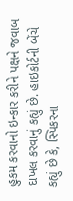હુકમ કરવાનો ઇન્કાર કરીને પક્ષને જવાબ દાખલ કરવાનું કહ્યું છે. હાઇકોર્ટની બેંચે કહ્યું છે કે, સ્પિકરના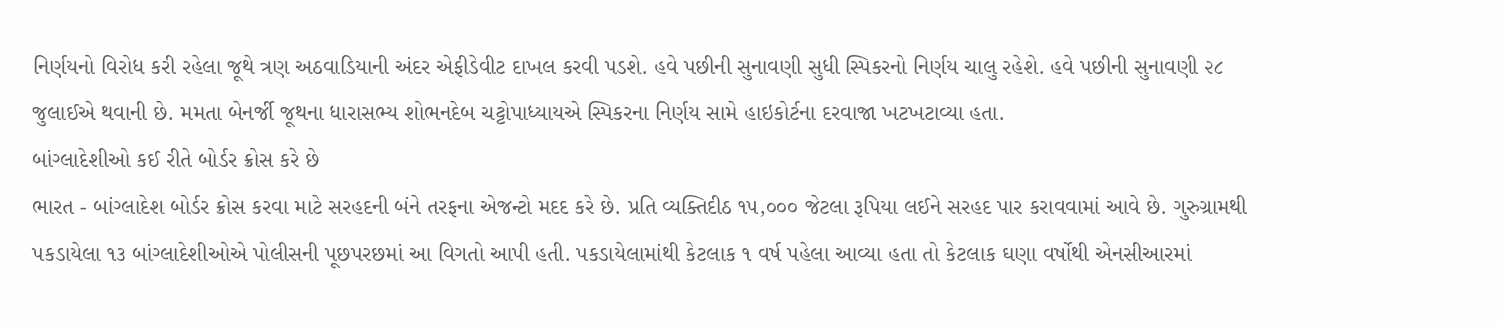નિર્ણયનો વિરોધ કરી રહેલા જૂથે ત્રણ અઠવાડિયાની અંદર એફીડેવીટ દાખલ કરવી પડશે. હવે પછીની સુનાવણી સુધી સ્પિકરનો નિર્ણય ચાલુ રહેશે. હવે પછીની સુનાવણી ૨૮ જુલાઈએ થવાની છે. મમતા બેનર્જી જૂથના ધારાસભ્ય શોભનદેબ ચટ્ટોપાધ્યાયએ સ્પિકરના નિર્ણય સામે હાઇકોર્ટના દરવાજા ખટખટાવ્યા હતા.
બાંગ્લાદેશીઓ કઈ રીતે બોર્ડર ક્રોસ કરે છે
ભારત - બાંગ્લાદેશ બોર્ડર ક્રોસ કરવા માટે સરહદની બંને તરફના એજન્ટો મદદ કરે છે. પ્રતિ વ્યક્તિદીઠ ૧૫,૦૦૦ જેટલા રૂપિયા લઈને સરહદ પાર કરાવવામાં આવે છે. ગુરુગ્રામથી પકડાયેલા ૧૩ બાંગ્લાદેશીઓએ પોલીસની પૂછપરછમાં આ વિગતો આપી હતી. પકડાયેલામાંથી કેટલાક ૧ વર્ષ પહેલા આવ્યા હતા તો કેટલાક ઘણા વર્ષોથી એનસીઆરમાં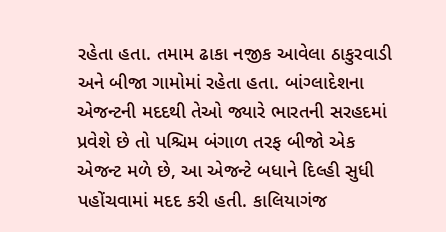રહેતા હતા. તમામ ઢાકા નજીક આવેલા ઠાકુરવાડી અને બીજા ગામોમાં રહેતા હતા. બાંગ્લાદેશના એજન્ટની મદદથી તેઓ જ્યારે ભારતની સરહદમાં પ્રવેશે છે તો પશ્ચિમ બંગાળ તરફ બીજો એક એજન્ટ મળે છે, આ એજન્ટે બધાને દિલ્હી સુધી પહોંચવામાં મદદ કરી હતી. કાલિયાગંજ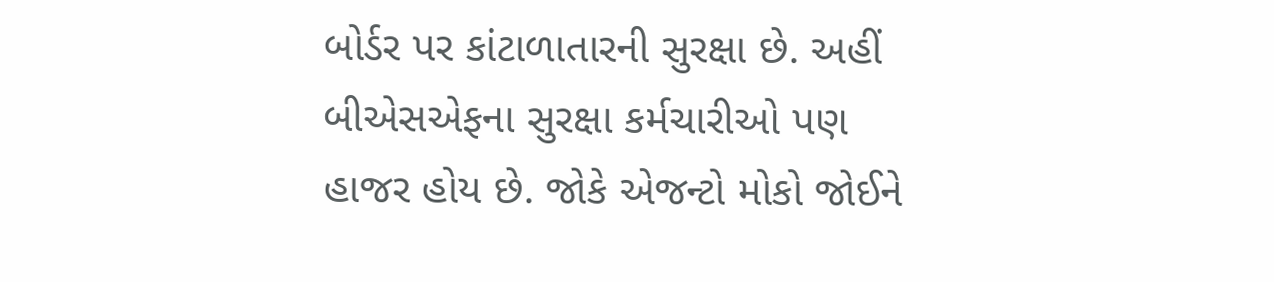બોર્ડર પર કાંટાળાતારની સુરક્ષા છે. અહીં બીએસએફના સુરક્ષા કર્મચારીઓ પણ હાજર હોય છે. જોકે એજન્ટો મોકો જોઈને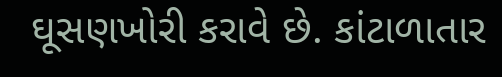ઘૂસણખોરી કરાવે છે. કાંટાળાતાર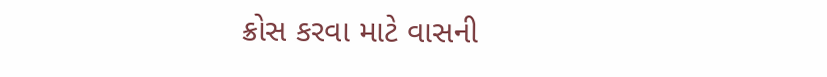ક્રોસ કરવા માટે વાસની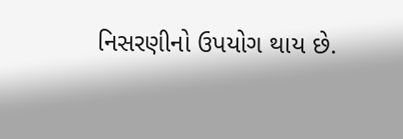નિસરણીનો ઉપયોગ થાય છે.